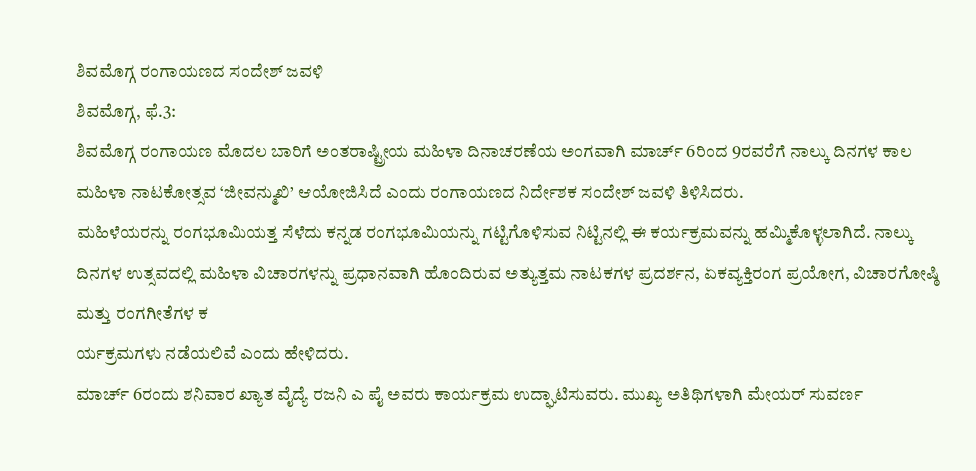ಶಿವಮೊಗ್ಗ ರಂಗಾಯಣದ ಸಂದೇಶ್ ಜವಳಿ
ಶಿವಮೊಗ್ಗ, ಫೆ.3:
ಶಿವಮೊಗ್ಗ ರಂಗಾಯಣ ಮೊದಲ ಬಾರಿಗೆ ಅಂತರಾಷ್ಟ್ರೀಯ ಮಹಿಳಾ ದಿನಾಚರಣೆಯ ಅಂಗವಾಗಿ ಮಾರ್ಚ್ 6ರಿಂದ 9ರವರೆಗೆ ನಾಲ್ಕು ದಿನಗಳ ಕಾಲ ಮಹಿಳಾ ನಾಟಕೋತ್ಸವ ‘ಜೀವನ್ಮುಖಿ’ ಆಯೋಜಿಸಿದೆ ಎಂದು ರಂಗಾಯಣದ ನಿರ್ದೇಶಕ ಸಂದೇಶ್ ಜವಳಿ ತಿಳಿಸಿದರು.
ಮಹಿಳೆಯರನ್ನು ರಂಗಭೂಮಿಯತ್ತ ಸೆಳೆದು ಕನ್ನಡ ರಂಗಭೂಮಿಯನ್ನು ಗಟ್ಟಿಗೊಳಿಸುವ ನಿಟ್ಟಿನಲ್ಲಿ ಈ ಕರ್ಯಕ್ರಮವನ್ನು ಹಮ್ಮಿಕೊಳ್ಳಲಾಗಿದೆ. ನಾಲ್ಕು ದಿನಗಳ ಉತ್ಸವದಲ್ಲಿ ಮಹಿಳಾ ವಿಚಾರಗಳನ್ನು ಪ್ರಧಾನವಾಗಿ ಹೊಂದಿರುವ ಅತ್ಯುತ್ತಮ ನಾಟಕಗಳ ಪ್ರದರ್ಶನ, ಏಕವ್ಯಕ್ತಿರಂಗ ಪ್ರಯೋಗ, ವಿಚಾರಗೋಷ್ಠಿ ಮತ್ತು ರಂಗಗೀತೆಗಳ ಕ
ರ್ಯಕ್ರಮಗಳು ನಡೆಯಲಿವೆ ಎಂದು ಹೇಳಿದರು.
ಮಾರ್ಚ್ 6ರಂದು ಶನಿವಾರ ಖ್ಯಾತ ವೈದ್ಯೆ ರಜನಿ ಎ ಪೈ ಅವರು ಕಾರ್ಯಕ್ರಮ ಉದ್ಘಾಟಿಸುವರು. ಮುಖ್ಯ ಅತಿಥಿಗಳಾಗಿ ಮೇಯರ್ ಸುವರ್ಣ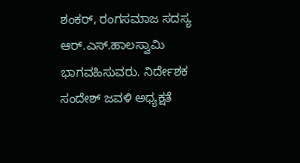ಶಂಕರ್, ರಂಗಸಮಾಜ ಸದಸ್ಯ ಆರ್.ಎಸ್.ಹಾಲಸ್ವಾಮಿ ಭಾಗವಹಿಸುವರು. ನಿರ್ದೇಶಕ ಸಂದೇಶ್ ಜವಳಿ ಅಧ್ಯಕ್ಷತೆ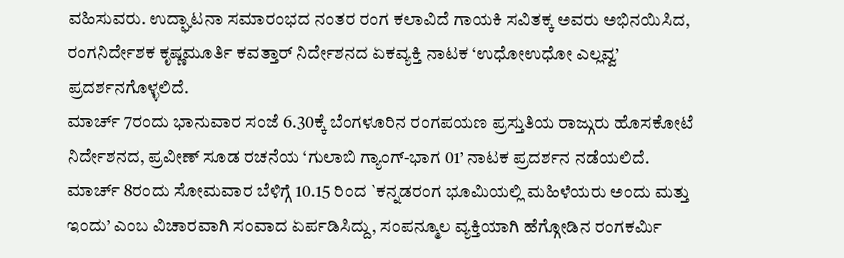ವಹಿಸುವರು. ಉದ್ಘಾಟನಾ ಸಮಾರಂಭದ ನಂತರ ರಂಗ ಕಲಾವಿದೆ ಗಾಯಕಿ ಸವಿತಕ್ಕ ಅವರು ಅಭಿನಯಿಸಿದ, ರಂಗನಿರ್ದೇಶಕ ಕೃಷ್ಣಮೂರ್ತಿ ಕವತ್ತಾರ್ ನಿರ್ದೇಶನದ ಏಕವ್ಯಕ್ತಿ ನಾಟಕ ‘ಉಧೋಉಧೋ ಎಲ್ಲವ್ವ’ ಪ್ರದರ್ಶನಗೊಳ್ಳಲಿದೆ.
ಮಾರ್ಚ್ 7ರಂದು ಭಾನುವಾರ ಸಂಜೆ 6.30ಕ್ಕೆ ಬೆಂಗಳೂರಿನ ರಂಗಪಯಣ ಪ್ರಸ್ತುತಿಯ ರಾಜ್ಗುರು ಹೊಸಕೋಟೆ ನಿರ್ದೇಶನದ, ಪ್ರವೀಣ್ ಸೂಡ ರಚನೆಯ ‘ಗುಲಾಬಿ ಗ್ಯಾಂಗ್-ಭಾಗ 01’ ನಾಟಕ ಪ್ರದರ್ಶನ ನಡೆಯಲಿದೆ.
ಮಾರ್ಚ್ 8ರಂದು ಸೋಮವಾರ ಬೆಳಿಗ್ಗೆ 10.15 ರಿಂದ `ಕನ್ನಡರಂಗ ಭೂಮಿಯಲ್ಲಿ ಮಹಿಳೆಯರು ಅಂದು ಮತ್ತು ಇಂದು’ ಎಂಬ ವಿಚಾರವಾಗಿ ಸಂವಾದ ಏರ್ಪಡಿಸಿದ್ದು, ಸಂಪನ್ಮೂಲ ವ್ಯಕ್ತಿಯಾಗಿ ಹೆಗ್ಗೋಡಿನ ರಂಗಕರ್ಮಿ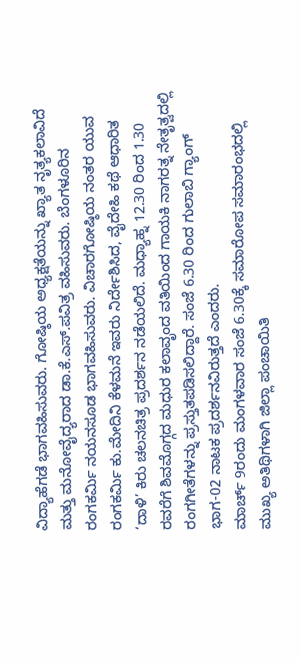ವಿದ್ಯಾಹೆಗಡೆ ಭಾಗವಹಿಸುವರು. ಗೋಷ್ಠಿಯ ಅಧ್ಯಕ್ಷತೆಯನ್ನು ಖ್ಯಾತ ನೃತ್ಯಕಲಾವಿದೆ ಮತ್ತು ಮನೋವೈದ್ಯರಾದ ಡಾ.ಕೆ.ಎಸ್.ಪವಿತ್ರ ವಹಿಸುವರು. ಬೆಂಗಳೂರಿನ ರಂಗಕರ್ಮಿ ನಯನಸೂಡ ಭಾಗವಹಿಸುವರು. ವಿಚಾರಗೋಷ್ಠಿಯ ನಂತರ ಯುವ ರಂಗಕರ್ಮಿ ಕು.ಮೇದಿನಿ ಕೆಳಮನೆ ಇವರು ನಿರ್ದೇಶಿಸಿದ, ವೈದೇಹಿ ಕಥೆ ಆಧಾರಿತ ‘ದಾಳಿ’ ಕಿರು ಚಲನಚಿತ್ರ ಪ್ರದರ್ಶನ ನಡೆಯಲಿದೆ. ಮಧ್ಯಾಹ್ನ 12.30 ರಿಂದ 1.30 ರವರೆಗೆ ಶಿವಮೊಗ್ಗದ ಮಧುರ ಕಲಾವೃಂದ ವತಿಯಿಂದ ಗಾಯಕಿ ನಾಗರತ್ನ ನೇತೃತ್ವದಲ್ಲಿ ರಂಗಗೀತೆಗಳನ್ನು ಪ್ರಸ್ತುತಪಡಿಸಲಿದ್ದಾರೆ. ಸಂಜೆ 6.30 ರಿಂದ ಗುಲಾಬಿ ಗ್ಯಾಂಗ್ ಭಾಗ-02 ನಾಟಕ ಪ್ರದರ್ಶನವಿರುತ್ತದೆ ಎಂದರು.
ಮಾರ್ಚ್ 9ರಂದು ಮಂಗಳವಾರ ಸಂಜೆ 6.30ಕ್ಕೆ ಸಮಾರೋಪ ಸಮಾರಂಭದಲ್ಲಿ ಮುಖ್ಯ ಅತಿಥಿಗಳಾಗಿ ಜಿಲ್ಲಾ ಪಂಚಾಯಿತಿ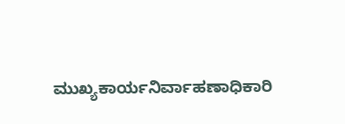ಮುಖ್ಯಕಾರ್ಯನಿರ್ವಾಹಣಾಧಿಕಾರಿ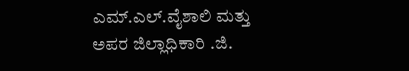ಎಮ್.ಎಲ್.ವೈಶಾಲಿ ಮತ್ತು ಅಪರ ಜಿಲ್ಲಾಧಿಕಾರಿ .ಜಿ.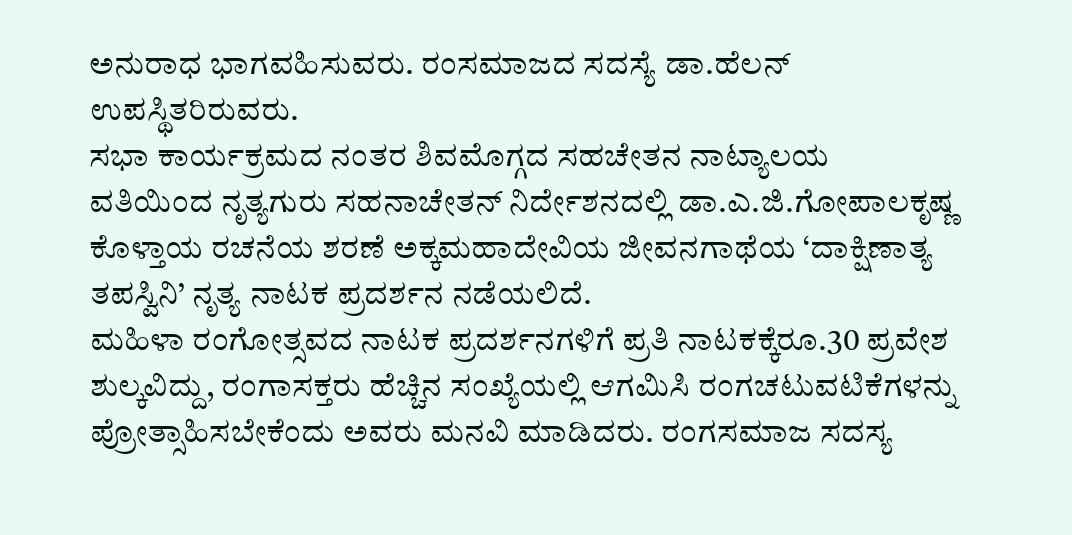ಅನುರಾಧ ಭಾಗವಹಿಸುವರು. ರಂಸಮಾಜದ ಸದಸ್ಯೆ ಡಾ.ಹೆಲನ್ ಉಪಸ್ಥಿತರಿರುವರು.
ಸಭಾ ಕಾರ್ಯಕ್ರಮದ ನಂತರ ಶಿವಮೊಗ್ಗದ ಸಹಚೇತನ ನಾಟ್ಯಾಲಯ ವತಿಯಿಂದ ನೃತ್ಯಗುರು ಸಹನಾಚೇತನ್ ನಿರ್ದೇಶನದಲ್ಲಿ ಡಾ.ಎ.ಜಿ.ಗೋಪಾಲಕೃಷ್ಣ ಕೊಳ್ತಾಯ ರಚನೆಯ ಶರಣೆ ಅಕ್ಕಮಹಾದೇವಿಯ ಜೀವನಗಾಥೆಯ ‘ದಾಕ್ಷಿಣಾತ್ಯ ತಪಸ್ವಿನಿ’ ನೃತ್ಯ ನಾಟಕ ಪ್ರದರ್ಶನ ನಡೆಯಲಿದೆ.
ಮಹಿಳಾ ರಂಗೋತ್ಸವದ ನಾಟಕ ಪ್ರದರ್ಶನಗಳಿಗೆ ಪ್ರತಿ ನಾಟಕಕ್ಕೆರೂ.30 ಪ್ರವೇಶ ಶುಲ್ಕವಿದ್ದು, ರಂಗಾಸಕ್ತರು ಹೆಚ್ಚಿನ ಸಂಖ್ಯೆಯಲ್ಲಿ ಆಗಮಿಸಿ ರಂಗಚಟುವಟಿಕೆಗಳನ್ನು ಪ್ರೋತ್ಸಾಹಿಸಬೇಕೆಂದು ಅವರು ಮನವಿ ಮಾಡಿದರು. ರಂಗಸಮಾಜ ಸದಸ್ಯ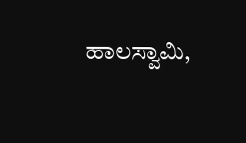ಹಾಲಸ್ವಾಮಿ,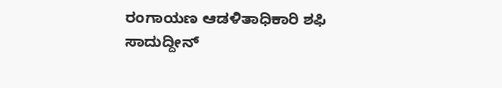ರಂಗಾಯಣ ಆಡಳಿತಾಧಿಕಾರಿ ಶಫಿ ಸಾದುದ್ದೀನ್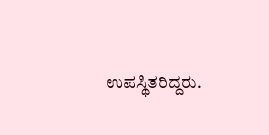ಉಪಸ್ಥಿತರಿದ್ದರು.